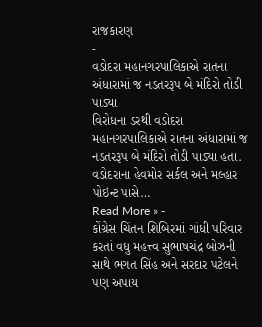રાજકારણ
-
વડોદરા મહાનગરપાલિકાએ રાતના અંધારામાં જ નડતરરૂપ બે મંદિરો તોડી પાડ્યા
વિરોધના ડરથી વડોદરા મહાનગરપાલિકાએ રાતના અંધારામાં જ નડતરરૂપ બે મંદિરો તોડી પાડ્યા હતા. વડોદરાના હેવમોર સર્કલ અને મલ્હાર પોઇન્ટ પાસે…
Read More » -
કોંગ્રેસ ચિંતન શિબિરમાં ગાંધી પરિવાર કરતાં વધુ મહત્ત્વ સુભાષચંદ્ર બોઝની સાથે ભગત સિંહ અને સરદાર પટેલને પણ અપાય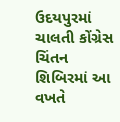ઉદયપુરમાં ચાલતી કોંગ્રેસ ચિંતન શિબિરમાં આ વખતે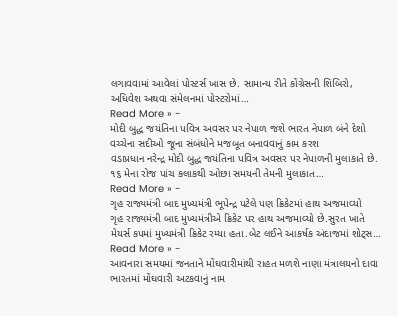લગાવવામાં આવેલાં પોસ્ટર્સ ખાસ છે. સામાન્ય રીતે કોંગ્રેસની શિબિરો, અધિવેશ અથવા સંમેલનમાં પોસ્ટરોમાં…
Read More » -
મોદી બુદ્ધ જયંતિના પવિત્ર અવસર પર નેપાળ જશે ભારત નેપાળ બંને દેશો વચ્ચેના સદીઓ જૂના સંબંધોને મજબૂત બનાવવાનું કામ કરશ
વડાપ્રધાન નરેન્દ્ર મોદી બુદ્ધ જયંતિના પવિત્ર અવસર પર નેપાળની મુલાકાતે છે. ૧૬ મેના રોજ પાંચ કલાકથી ઓછા સમયની તેમની મુલાકાત…
Read More » -
ગૃહ રાજ્યમંત્રી બાદ મુખ્યમંત્રી ભૂપેન્દ્ર પટેલે પણ ક્રિકેટમાં હાથ અજમાવ્યો
ગૃહ રાજ્યમંત્રી બાદ મુખ્યમંત્રીએ ક્રિકેટ પર હાથ અજમાવ્યો છે.સુરત ખાતે મેયર્સ કપમાં મુખ્યમંત્રી ક્રિકેટ રમ્યા હતા.બેટ લઈને આકર્ષક અંદાજમાં શોટ્સ…
Read More » -
આવનારા સમયમાં જનતાને મોંઘવારીમાંથી રાહત મળશે નાણા મંત્રાલયનો દાવા
ભારતમાં મોંઘવારી અટકવાનું નામ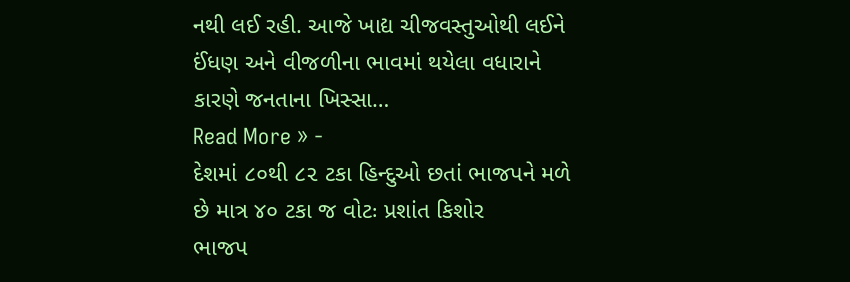નથી લઈ રહી. આજે ખાદ્ય ચીજવસ્તુઓથી લઈને ઈંધણ અને વીજળીના ભાવમાં થયેલા વધારાને કારણે જનતાના ખિસ્સા…
Read More » -
દેશમાં ૮૦થી ૮૨ ટકા હિન્દુઓ છતાં ભાજપને મળે છે માત્ર ૪૦ ટકા જ વોટઃ પ્રશાંત કિશોર
ભાજપ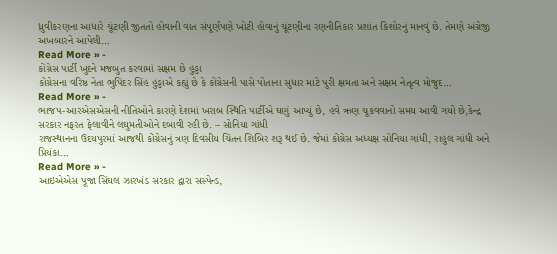ધ્રુવીકરણના આધારે ચૂંટણી જીતતો હોવાની વાત સંપૂર્ણપણે ખોટી હોવાનું ચૂંટણીના રણનીતિકાર પ્રશાંત કિશોરનું માનવું છે. તેમણે અંગ્રેજી અખબારને આપેલી…
Read More » -
કોંગ્રેસ પાર્ટી ખુદને મજબુત કરવામાં સક્ષમ છે હુડ્ડા
કોંગ્રેસના વરિષ્ઠ નેતા ભુપિંદર સિંહ હુડ્ડાએ કહ્યું છે કે કોંગ્રેસની પાસે પોતાના સુધાર માટે પુરી ક્ષમતા અને સક્ષમ નેતૃત્વ મોજુદ…
Read More » -
ભાજપ-આરએસએસની નીતિઓને કારણે દેશમાં ખરાબ સ્થિતિ પાર્ટીએ ઘણું આપ્યું છે, હવે ઋણ ચૂકવવાનો સમય આવી ગયો છે,કેન્દ્ર સરકાર નફરત ફેલાવીને લઘુમતીઓને દબાવી રહી છે. – સોનિયા ગાંધી
રાજસ્થાનના ઉદયપુરમાં આજથી કોંગ્રેસનું ત્રણ દિવસીય ચિંતન શિબિર શરૂ થઈ છે. જેમાં કોંગ્રેસ અધ્યક્ષ સોનિયા ગાંધી, રાહુલ ગાંધી અને પ્રિયંકા…
Read More » -
આઇએએસ પૂજા સિંઘલ ઝારખંડ સરકાર દ્વારા સસ્પેન્ડ,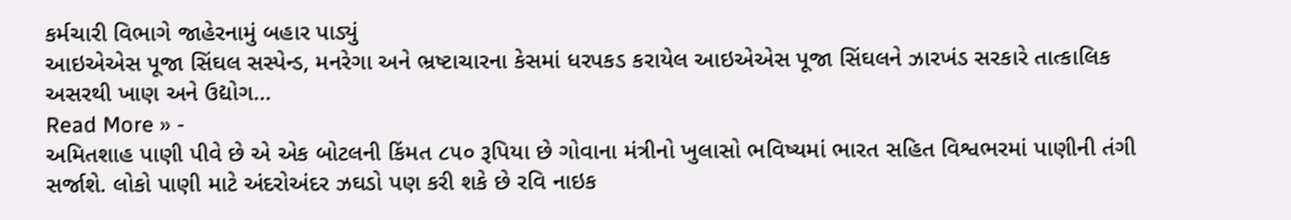કર્મચારી વિભાગે જાહેરનામું બહાર પાડ્યું
આઇએએસ પૂજા સિંઘલ સસ્પેન્ડ, મનરેગા અને ભ્રષ્ટાચારના કેસમાં ધરપકડ કરાયેલ આઇએએસ પૂજા સિંઘલને ઝારખંડ સરકારે તાત્કાલિક અસરથી ખાણ અને ઉદ્યોગ…
Read More » -
અમિતશાહ પાણી પીવે છે એ એક બોટલની કિંમત ૮૫૦ રૂપિયા છે ગોવાના મંત્રીનો ખુલાસો ભવિષ્યમાં ભારત સહિત વિશ્વભરમાં પાણીની તંગી સર્જાશે. લોકો પાણી માટે અંદરોઅંદર ઝઘડો પણ કરી શકે છે રવિ નાઇક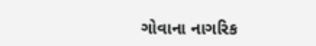ગોવાના નાગરિક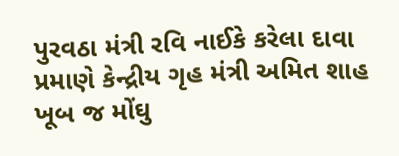પુરવઠા મંત્રી રવિ નાઈકે કરેલા દાવા પ્રમાણે કેન્દ્રીય ગૃહ મંત્રી અમિત શાહ ખૂબ જ મોંઘુ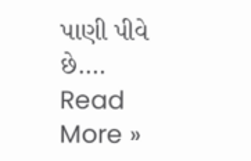પાણી પીવે છે.…
Read More »